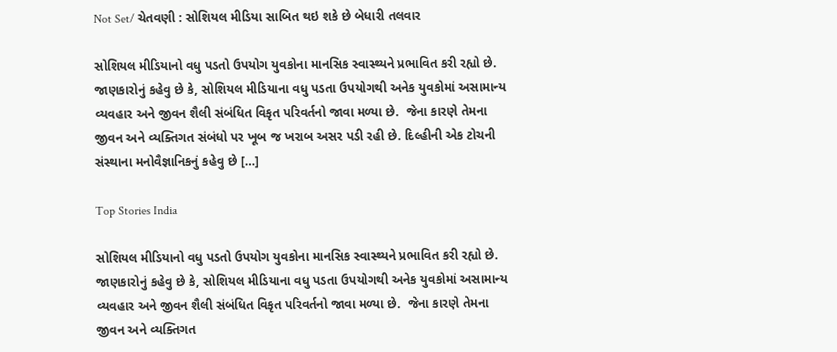Not Set/ ચેતવણી : સોશિયલ મીડિયા સાબિત થઇ શકે છે બેધારી તલવાર

સોશિયલ મીડિયાનો વધુ પડતો ઉપયોગ યુવકોના માનસિક સ્વાસ્થ્યને પ્રભાવિત કરી રહ્યો છે. જાણકારોનું કહેવુ છે કે, સોશિયલ મીડિયાના વધુ પડતા ઉપયોગથી અનેક યુવકોમાં અસામાન્ય વ્યવહાર અને જીવન શૈલી સંબંધિત વિકૃત પરિવર્તનો જાવા મળ્યા છે.  જેના કારણે તેમના જીવન અને વ્યક્તિગત સંબંધો પર ખૂબ જ ખરાબ અસર પડી રહી છે. દિલ્હીની એક ટોચની સંસ્થાના મનોવૈજ્ઞાનિકનું કહેવુ છે […]

Top Stories India

સોશિયલ મીડિયાનો વધુ પડતો ઉપયોગ યુવકોના માનસિક સ્વાસ્થ્યને પ્રભાવિત કરી રહ્યો છે. જાણકારોનું કહેવુ છે કે, સોશિયલ મીડિયાના વધુ પડતા ઉપયોગથી અનેક યુવકોમાં અસામાન્ય વ્યવહાર અને જીવન શૈલી સંબંધિત વિકૃત પરિવર્તનો જાવા મળ્યા છે.  જેના કારણે તેમના જીવન અને વ્યક્તિગત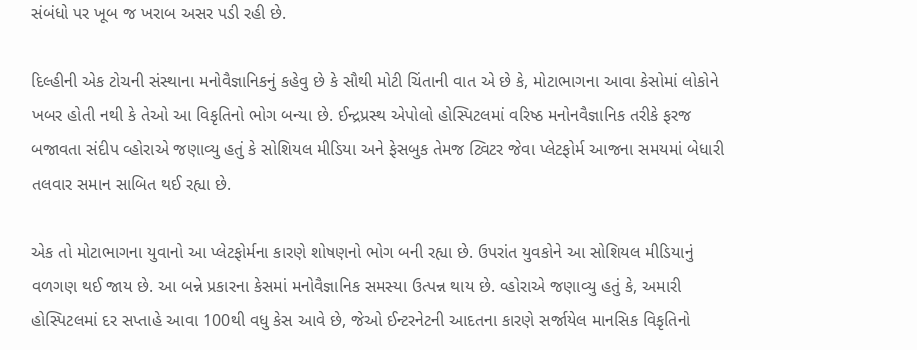સંબંધો પર ખૂબ જ ખરાબ અસર પડી રહી છે.

દિલ્હીની એક ટોચની સંસ્થાના મનોવૈજ્ઞાનિકનું કહેવુ છે કે સૌથી મોટી ચિંતાની વાત એ છે કે, મોટાભાગના આવા કેસોમાં લોકોને ખબર હોતી નથી કે તેઓ આ વિકૃતિનો ભોગ બન્યા છે. ઈન્દ્રપ્રસ્થ એપોલો હોસ્પિટલમાં વરિષ્ઠ મનોનવૈજ્ઞાનિક તરીકે ફરજ બજાવતા સંદીપ વ્હોરાએ જણાવ્યુ હતું કે સોશિયલ મીડિયા અને ફેસબુક તેમજ ટ્વિટર જેવા પ્લેટફોર્મ આજના સમયમાં બેધારી તલવાર સમાન સાબિત થઈ રહ્યા છે.

એક તો મોટાભાગના યુવાનો આ પ્લેટફોર્મના કારણે શોષણનો ભોગ બની રહ્યા છે. ઉપરાંત યુવકોને આ સોશિયલ મીડિયાનું વળગણ થઈ જાય છે. આ બન્ને પ્રકારના કેસમાં મનોવૈજ્ઞાનિક સમસ્યા ઉત્પન્ન થાય છે. વ્હોરાએ જણાવ્યુ હતું કે, અમારી હોસ્પિટલમાં દર સપ્તાહે આવા 100થી વધુ કેસ આવે છે, જેઓ ઈન્ટરનેટની આદતના કારણે સર્જાયેલ માનસિક વિકૃતિનો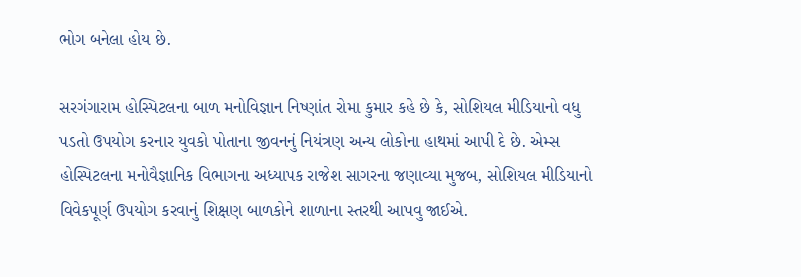ભોગ બનેલા હોય છે.

સરગંગારામ હોસ્પિટલના બાળ મનોવિજ્ઞાન નિષ્ણાંત રોમા કુમાર કહે છે કે, સોશિયલ મીડિયાનો વધુ પડતો ઉપયોગ કરનાર યુવકો પોતાના જીવનનું નિયંત્રણ અન્ય લોકોના હાથમાં આપી દે છે. એમ્સ હોસ્પિટલના મનોવૈજ્ઞાનિક વિભાગના અધ્યાપક રાજેશ સાગરના જણાવ્યા મુજબ, સોશિયલ મીડિયાનો વિવેકપૂર્ણ ઉપયોગ કરવાનું શિક્ષણ બાળકોને શાળાના સ્તરથી આપવુ જાઈએ.